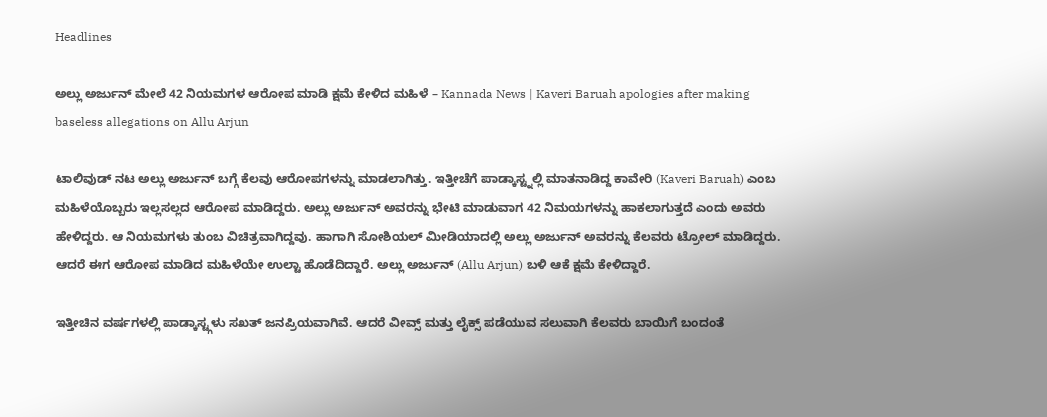Headlines

ಅಲ್ಲು ಅರ್ಜುನ್ ಮೇಲೆ 42 ನಿಯಮಗಳ ಆರೋಪ ಮಾಡಿ ಕ್ಷಮೆ ಕೇಳಿದ ಮಹಿಳೆ – Kannada News | Kaveri Baruah apologies after making baseless allegations on Allu Arjun

ಟಾಲಿವುಡ್ ನಟ ಅಲ್ಲು ಅರ್ಜುನ್ ಬಗ್ಗೆ ಕೆಲವು ಆರೋಪಗಳನ್ನು ಮಾಡಲಾಗಿತ್ತು. ಇತ್ತೀಚೆಗೆ ಪಾಡ್ಕಾಸ್ಟ್ನಲ್ಲಿ ಮಾತನಾಡಿದ್ದ ಕಾವೇರಿ (Kaveri Baruah) ಎಂಬ ಮಹಿಳೆಯೊಬ್ಬರು ಇಲ್ಲಸಲ್ಲದ ಆರೋಪ ಮಾಡಿದ್ದರು. ಅಲ್ಲು ಅರ್ಜುನ್ ಅವರನ್ನು ಭೇಟಿ ಮಾಡುವಾಗ 42 ನಿಮಯಗಳನ್ನು ಹಾಕಲಾಗುತ್ತದೆ ಎಂದು ಅವರು ಹೇಳಿದ್ದರು. ಆ ನಿಯಮಗಳು ತುಂಬ ವಿಚಿತ್ರವಾಗಿದ್ದವು. ಹಾಗಾಗಿ ಸೋಶಿಯಲ್ ಮೀಡಿಯಾದಲ್ಲಿ ಅಲ್ಲು ಅರ್ಜುನ್ ಅವರನ್ನು ಕೆಲವರು ಟ್ರೋಲ್ ಮಾಡಿದ್ದರು. ಆದರೆ ಈಗ ಆರೋಪ ಮಾಡಿದ ಮಹಿಳೆಯೇ ಉಲ್ಟಾ ಹೊಡೆದಿದ್ದಾರೆ. ಅಲ್ಲು ಅರ್ಜುನ್ (Allu Arjun) ಬಳಿ ಆಕೆ ಕ್ಷಮೆ ಕೇಳಿದ್ದಾರೆ.

ಇತ್ತೀಚಿನ ವರ್ಷಗಳಲ್ಲಿ ಪಾಡ್ಕಾಸ್ಟ್ಗಳು ಸಖತ್ ಜನಪ್ರಿಯವಾಗಿವೆ. ಆದರೆ ವೀವ್ಸ್ ಮತ್ತು ಲೈಕ್ಸ್ ಪಡೆಯುವ ಸಲುವಾಗಿ ಕೆಲವರು ಬಾಯಿಗೆ ಬಂದಂತೆ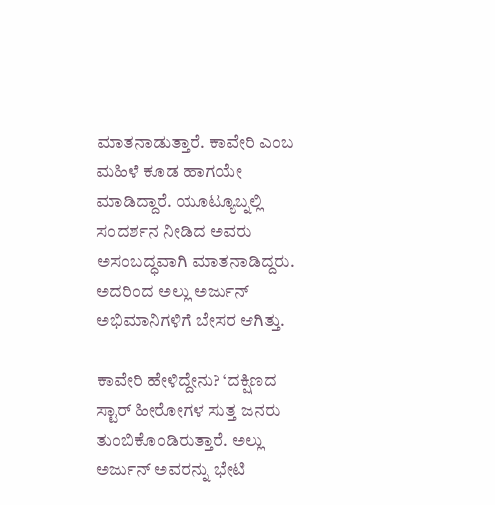ಮಾತನಾಡುತ್ತಾರೆ. ಕಾವೇರಿ ಎಂಬ ಮಹಿಳೆ ಕೂಡ ಹಾಗಯೇ ಮಾಡಿದ್ದಾರೆ. ಯೂಟ್ಯೂಬ್ನಲ್ಲಿ ಸಂದರ್ಶನ ನೀಡಿದ ಅವರು ಅಸಂಬದ್ಧವಾಗಿ ಮಾತನಾಡಿದ್ದರು. ಅದರಿಂದ ಅಲ್ಲು ಅರ್ಜುನ್ ಅಭಿಮಾನಿಗಳಿಗೆ ಬೇಸರ ಆಗಿತ್ತು.

ಕಾವೇರಿ ಹೇಳಿದ್ದೇನು? ‘ದಕ್ಷಿಣದ ಸ್ಟಾರ್ ಹೀರೋಗಳ ಸುತ್ತ ಜನರು ತುಂಬಿಕೊಂಡಿರುತ್ತಾರೆ. ಅಲ್ಲು ಅರ್ಜುನ್ ಅವರನ್ನು ಭೇಟಿ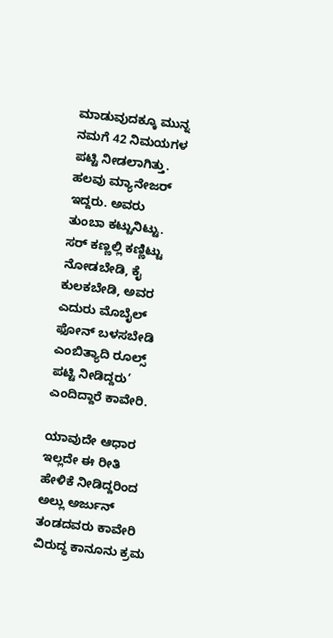ಮಾಡುವುದಕ್ಕೂ ಮುನ್ನ ನಮಗೆ 42 ನಿಮಯಗಳ ಪಟ್ಟಿ ನೀಡಲಾಗಿತ್ತು. ಹಲವು ಮ್ಯಾನೇಜರ್ ಇದ್ದರು. ಅವರು ತುಂಬಾ ಕಟ್ಟುನಿಟ್ಟು. ಸರ್ ಕಣ್ಣಲ್ಲಿ ಕಣ್ಣಿಟ್ಟು ನೋಡಬೇಡಿ, ಕೈ ಕುಲಕಬೇಡಿ, ಅವರ ಎದುರು ಮೊಬೈಲ್ ಫೋನ್ ಬಳಸಬೇಡಿ ಎಂಬಿತ್ಯಾದಿ ರೂಲ್ಸ್ ಪಟ್ಟಿ ನೀಡಿದ್ದರು’ ಎಂದಿದ್ದಾರೆ ಕಾವೇರಿ.

ಯಾವುದೇ ಆಧಾರ ಇಲ್ಲದೇ ಈ ರೀತಿ ಹೇಳಿಕೆ ನೀಡಿದ್ದರಿಂದ ಅಲ್ಲು ಅರ್ಜುನ್ ತಂಡದವರು ಕಾವೇರಿ ವಿರುದ್ಧ ಕಾನೂನು ಕ್ರಮ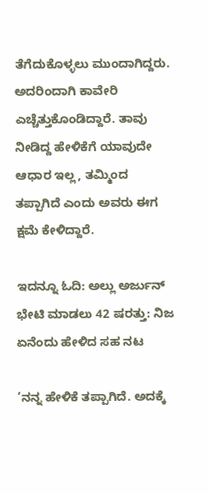ತೆಗೆದುಕೊಳ್ಳಲು ಮುಂದಾಗಿದ್ದರು. ಅದರಿಂದಾಗಿ ಕಾವೇರಿ ಎಚ್ಚೆತ್ತುಕೊಂಡಿದ್ದಾರೆ. ತಾವು ನೀಡಿದ್ದ ಹೇಳಿಕೆಗೆ ಯಾವುದೇ ಆಧಾರ ಇಲ್ಲ, ತಮ್ಮಿಂದ ತಪ್ಪಾಗಿದೆ ಎಂದು ಅವರು ಈಗ ಕ್ಷಮೆ ಕೇಳಿದ್ದಾರೆ.

ಇದನ್ನೂ ಓದಿ: ಅಲ್ಲು ಅರ್ಜುನ್ ಭೇಟಿ ಮಾಡಲು 42 ಷರತ್ತು: ನಿಜ ಏನೆಂದು ಹೇಳಿದ ಸಹ ನಟ

‘ನನ್ನ ಹೇಳಿಕೆ ತಪ್ಪಾಗಿದೆ. ಅದಕ್ಕೆ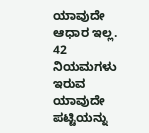ಯಾವುದೇ ಆಧಾರ ಇಲ್ಲ. 42 ನಿಯಮಗಳು ಇರುವ ಯಾವುದೇ ಪಟ್ಟಿಯನ್ನು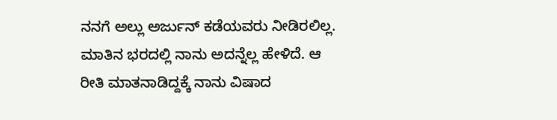ನನಗೆ ಅಲ್ಲು ಅರ್ಜುನ್ ಕಡೆಯವರು ನೀಡಿರಲಿಲ್ಲ. ಮಾತಿನ ಭರದಲ್ಲಿ ನಾನು ಅದನ್ನೆಲ್ಲ ಹೇಳಿದೆ. ಆ ರೀತಿ ಮಾತನಾಡಿದ್ದಕ್ಕೆ ನಾನು ವಿಷಾದ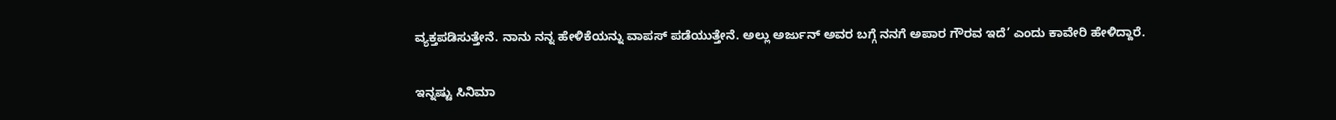ವ್ಯಕ್ತಪಡಿಸುತ್ತೇನೆ. ನಾನು ನನ್ನ ಹೇಳಿಕೆಯನ್ನು ವಾಪಸ್ ಪಡೆಯುತ್ತೇನೆ. ಅಲ್ಲು ಅರ್ಜುನ್ ಅವರ ಬಗ್ಗೆ ನನಗೆ ಅಪಾರ ಗೌರವ ಇದೆ’ ಎಂದು ಕಾವೇರಿ ಹೇಳಿದ್ದಾರೆ.

ಇನ್ನಷ್ಟು ಸಿನಿಮಾ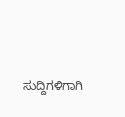ಸುದ್ದಿಗಳಿಗಾಗಿ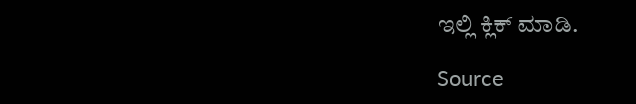ಇಲ್ಲಿ ಕ್ಲಿಕ್ ಮಾಡಿ.

Source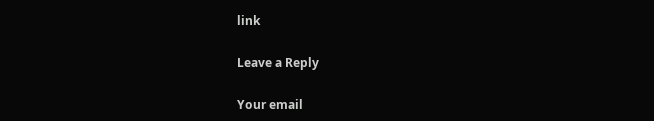link

Leave a Reply

Your email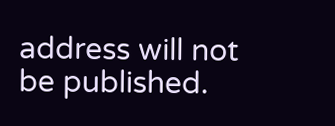address will not be published.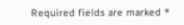Required fields are marked *